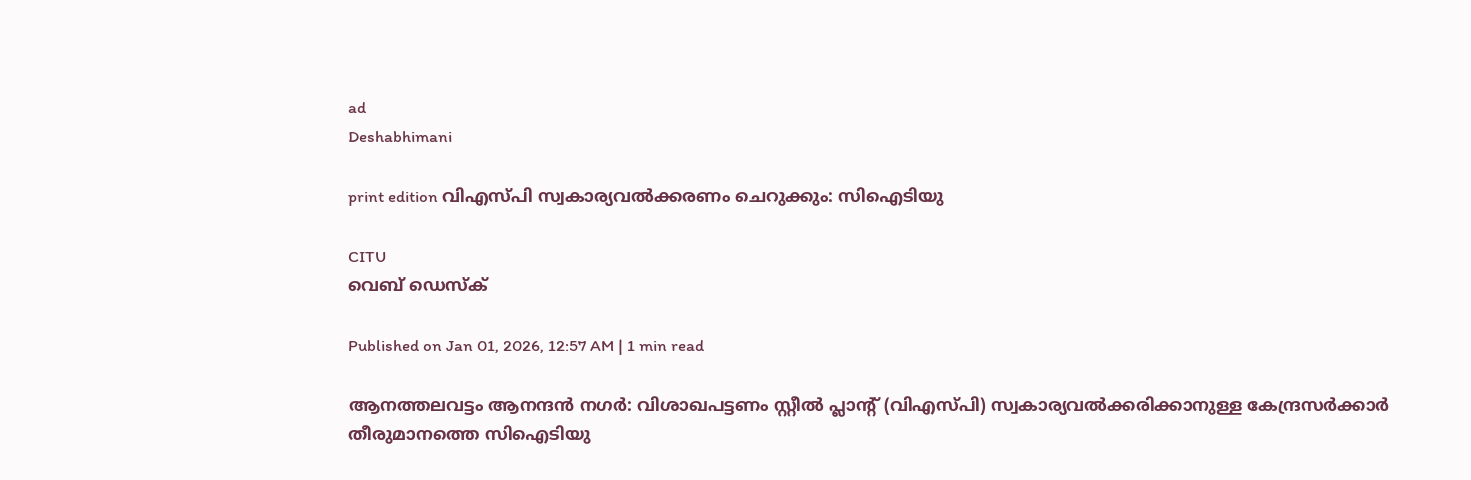ad
Deshabhimani

print edition വിഎസ്‍പി സ്വകാര്യവൽക്കരണം ചെറുക്കും: സിഐടിയു

CITU
വെബ് ഡെസ്ക്

Published on Jan 01, 2026, 12:57 AM | 1 min read

ആനത്തലവട്ടം ആനന്ദന്‍ നഗര്‍: വിശാഖപട്ടണം സ്റ്റീൽ പ്ലാന്റ് (വിഎസ്‍പി) സ്വകാര്യവൽക്കരിക്കാനുള്ള കേന്ദ്രസർക്കാർ തീരുമാനത്തെ സിഐടിയു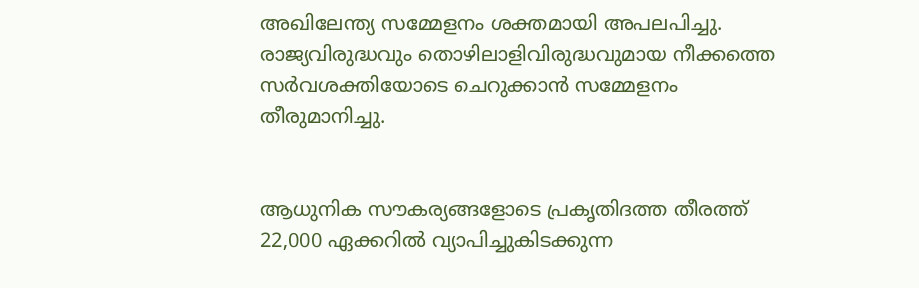അഖിലേന്ത്യ സമ്മേളനം ശക്തമായി അപലപിച്ചു. രാജ്യവിരുദ്ധവും തൊഴിലാളിവിരുദ്ധവുമായ നീക്കത്തെ സർവശക്തിയോടെ ചെറുക്കാൻ സമ്മേളനം തീരുമാനിച്ചു.


ആധുനിക സൗകര്യങ്ങളോടെ പ്രകൃതിദത്ത തീരത്ത് 22,000 ഏക്കറിൽ വ്യാപിച്ചുകിടക്കുന്ന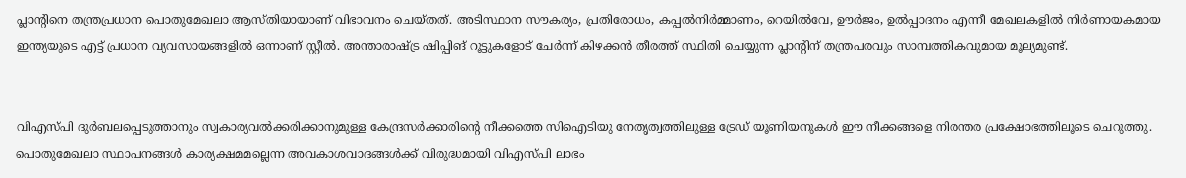പ്ലാന്റിനെ തന്ത്രപ്രധാന പൊതുമേഖലാ ആസ്തിയായാണ് വിഭാവനം ചെയ്തത്. അടിസ്ഥാന സൗകര്യം, പ്രതിരോധം, കപ്പൽനിർമ്മാണം, റെയിൽവേ, ഊർജം, ഉൽപ്പാദനം എന്നീ മേഖലകളിൽ നിർണായകമായ ഇന്ത്യയുടെ എട്ട് പ്രധാന വ്യവസായങ്ങളിൽ ഒന്നാണ് സ്റ്റീൽ. അന്താരാഷ്ട്ര ഷിപ്പിങ് റൂട്ടുകളോട് ചേർന്ന് കിഴക്കൻ തീരത്ത് സ്ഥിതി ചെയ്യുന്ന പ്ലാന്റിന് തന്ത്രപരവും സാമ്പത്തികവുമായ മൂല്യമുണ്ട്.


വിഎസ്‍പി ദുർബലപ്പെടുത്താനും സ്വകാര്യവൽക്കരിക്കാനുമുള്ള കേന്ദ്രസർക്കാരിന്റെ നീക്കത്തെ സിഐടിയു നേതൃത്വത്തിലുള്ള ട്രേഡ് യൂണിയനുകൾ ഈ നീക്കങ്ങളെ നിരന്തര പ്രക്ഷോഭത്തിലൂടെ ചെറുത്തു. പൊതുമേഖലാ സ്ഥാപനങ്ങൾ കാര്യക്ഷമമല്ലെന്ന അവകാശവാദങ്ങൾക്ക് വിരുദ്ധമായി വിഎസ്‍പി ലാഭം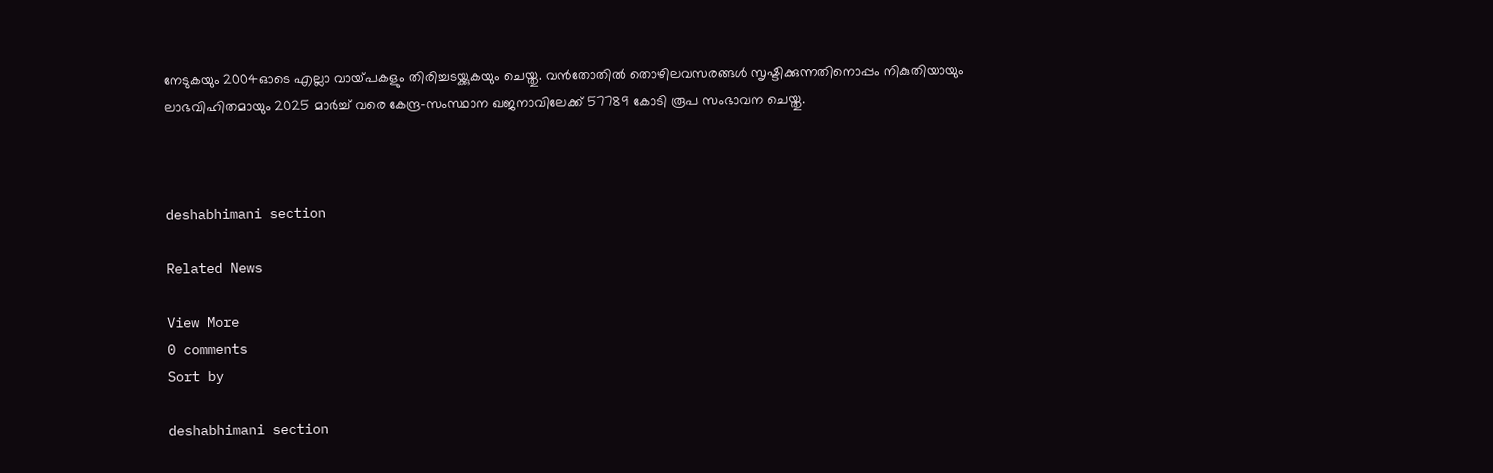നേടുകയും 2004ഓടെ എല്ലാ വായ്‍പകളും തിരിച്ചടയ്ക്കുകയും ചെയ്തു. വൻതോതിൽ തൊഴിലവസരങ്ങൾ സൃഷ്ടിക്കുന്നതിനൊപ്പം നികുതിയായും ലാഭവിഹിതമായും 2025 മാർച്ച് വരെ കേന്ദ്ര-സംസ്ഥാന ഖജനാവിലേക്ക് 57789 കോടി രൂപ സംഭാവന ചെയ്തു.



deshabhimani section

Related News

View More
0 comments
Sort by

deshabhimani section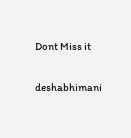Dont Miss it

deshabhimani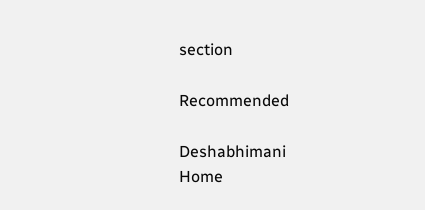section

Recommended

Deshabhimani
Home